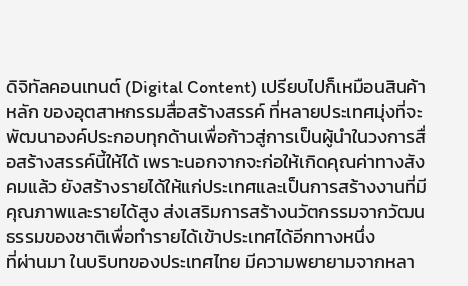ดิจิทัลคอนเทนต์ (Digital Content) เปรียบไปก็เหมือนสินค้าหลัก ของอุตสาหกรรมสื่อสร้างสรรค์ ที่หลายประเทศมุ่งที่จะพัฒนาองค์ประกอบทุกด้านเพื่อก้าวสู่การเป็นผู้นำในวงการสื่อสร้างสรรค์นี้ให้ได้ เพราะนอกจากจะก่อให้เกิดคุณค่าทางสังคมแล้ว ยังสร้างรายได้ให้แก่ประเทศและเป็นการสร้างงานที่มีคุณภาพและรายได้สูง ส่งเสริมการสร้างนวัตกรรมจากวัฒนธรรมของชาติเพื่อทำรายได้เข้าประเทศได้อีกทางหนึ่ง
ที่ผ่านมา ในบริบทของประเทศไทย มีความพยายามจากหลา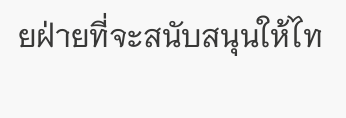ยฝ่ายที่จะสนับสนุนให้ไท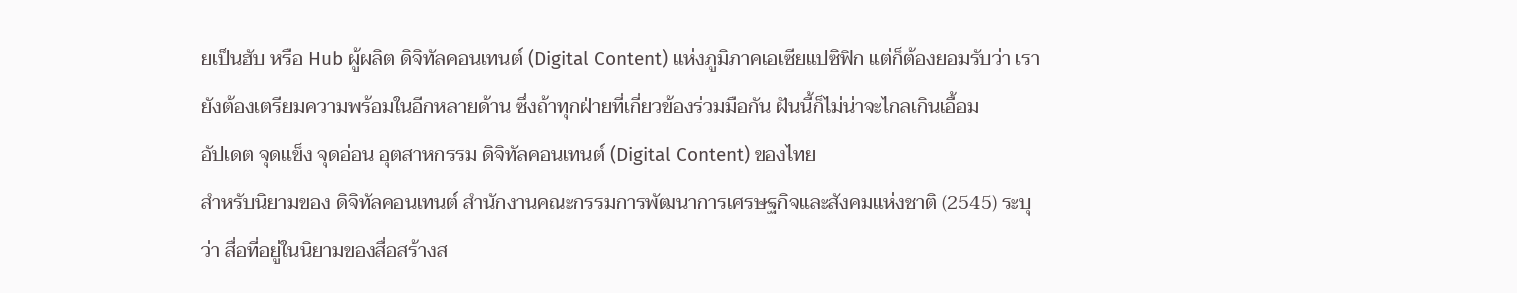ยเป็นฮับ หรือ Hub ผู้ผลิต ดิจิทัลคอนเทนต์ (Digital Content) แห่งภูมิภาคเอเซียแปซิฟิก แต่ก็ต้องยอมรับว่า เรายังต้องเตรียมความพร้อมในอีกหลายด้าน ซึ่งถ้าทุกฝ่ายที่เกี่ยวข้องร่วมมือกัน ฝันนี้ก็ไม่น่าจะไกลเกินเอื้อม
อัปเดต จุดแข็ง จุดอ่อน อุตสาหกรรม ดิจิทัลคอนเทนต์ (Digital Content) ของไทย
สำหรับนิยามของ ดิจิทัลคอนเทนต์ สำนักงานคณะกรรมการพัฒนาการเศรษฐกิจและสังคมแห่งชาติ (2545) ระบุว่า สื่อที่อยู่ในนิยามของสื่อสร้างส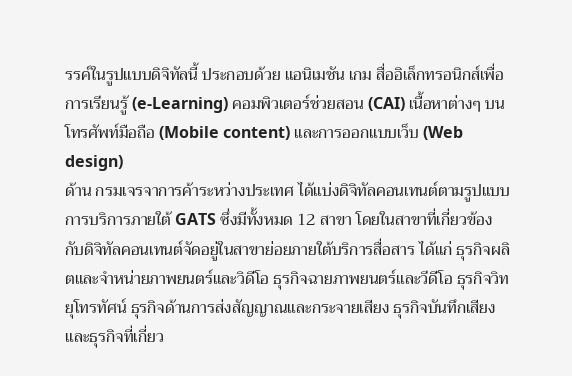รรค์ในรูปแบบดิจิทัลนี้ ประกอบด้วย แอนิเมชัน เกม สื่ออิเล็กทรอนิกส์เพื่อการเรียนรู้ (e-Learning) คอมพิวเตอร์ช่วยสอน (CAI) เนื้อหาต่างๆ บนโทรศัพท์มือถือ (Mobile content) และการออกแบบเว็บ (Web design)
ด้าน กรมเจรจาการค้าระหว่างประเทศ ได้แบ่งดิจิทัลคอนเทนต์ตามรูปแบบการบริการภายใต้ GATS ซึ่งมีทั้งหมด 12 สาขา โดยในสาขาที่เกี่ยวข้องกับดิจิทัลคอนเทนต์จัดอยู่ในสาขาย่อยภายใต้บริการสื่อสาร ได้แก่ ธุรกิจผลิตและจำหน่ายภาพยนตร์และวิดีโอ ธุรกิจฉายภาพยนตร์และวีดีโอ ธุรกิจวิทยุโทรทัศน์ ธุรกิจด้านการส่งสัญญาณและกระจายเสียง ธุรกิจบันทึกเสียง และธุรกิจที่เกี่ยว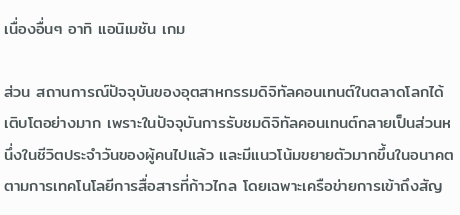เนื่องอื่นๆ อาทิ แอนิเมชัน เกม

ส่วน สถานการณ์ปัจจุบันของอุตสาหกรรมดิจิทัลคอนเทนต์ในตลาดโลกได้เติบโตอย่างมาก เพราะในปัจจุบันการรับชมดิจิทัลคอนเทนต์กลายเป็นส่วนหนึ่งในชีวิตประจำวันของผู้คนไปแล้ว และมีแนวโน้มขยายตัวมากขึ้นในอนาคต ตามการเทคโนโลยีการสื่อสารที่ก้าวไกล โดยเฉพาะเครือข่ายการเข้าถึงสัญ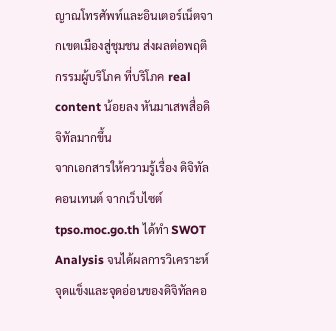ญาณโทรศัพท์และอินเตอร์เน็ตจากเขตเมืองสู่ชุมชน ส่งผลต่อพฤติกรรมผู้บริโภค ที่บริโภค real content น้อยลง หันมาเสพสื่อดิจิทัลมากขึ้น
จากเอกสารให้ความรู้เรื่อง ดิจิทัลคอนเทนต์ จากเว็บไซต์ tpso.moc.go.th ได้ทำ SWOT Analysis จนได้ผลการวิเคราะห์ จุดแข็งและจุดอ่อนของดิจิทัลคอ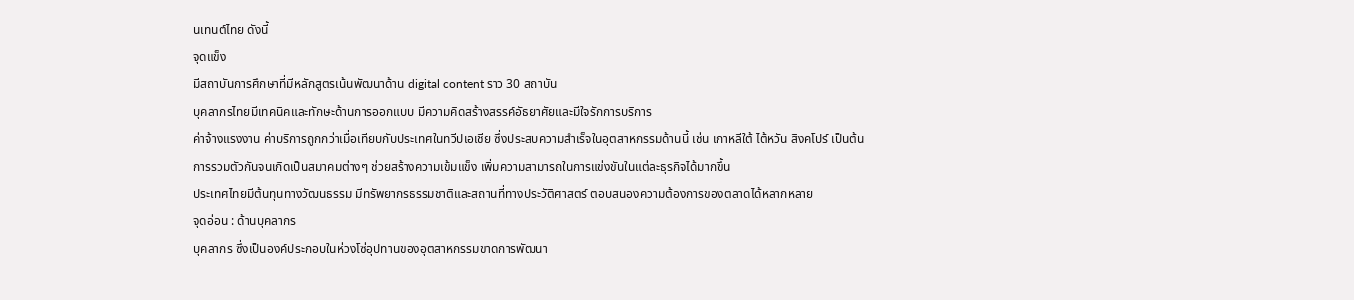นเทนต์ไทย ดังนี้
จุดแข็ง
มีสถาบันการศึกษาที่มีหลักสูตรเน้นพัฒนาด้าน digital content ราว 30 สถาบัน
บุคลากรไทยมีเทคนิคและทักษะด้านการออกแบบ มีความคิดสร้างสรรค์อัธยาศัยและมีใจรักการบริการ
ค่าจ้างแรงงาน ค่าบริการถูกกว่าเมื่อเทียบกับประเทศในทวีปเอเชีย ซึ่งประสบความสำเร็จในอุตสาหกรรมด้านนี้ เช่น เกาหลีใต้ ไต้หวัน สิงคโปร์ เป็นต้น
การรวมตัวกันจนเกิดเป็นสมาคมต่างๆ ช่วยสร้างความเข้มแข็ง เพิ่มความสามารถในการแข่งขันในแต่ละธุรกิจได้มากขึ้น
ประเทศไทยมีต้นทุนทางวัฒนธรรม มีทรัพยากรธรรมชาติและสถานที่ทางประวัติศาสตร์ ตอบสนองความต้องการของตลาดได้หลากหลาย
จุดอ่อน : ด้านบุคลากร
บุคลากร ซึ่งเป็นองค์ประกอบในห่วงโซ่อุปทานของอุตสาหกรรมขาดการพัฒนา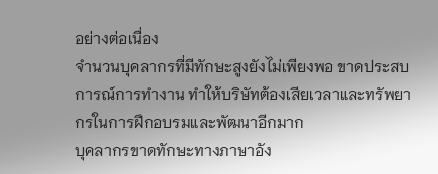อย่างต่อเนื่อง
จำนวนบุคลากรที่มีทักษะสูงยังไม่เพียงพอ ขาดประสบการณ์การทำงาน ทำให้บริษัทต้องเสียเวลาและทรัพยากรในการฝึกอบรมและพัฒนาอีกมาก
บุคลากรขาดทักษะทางภาษาอัง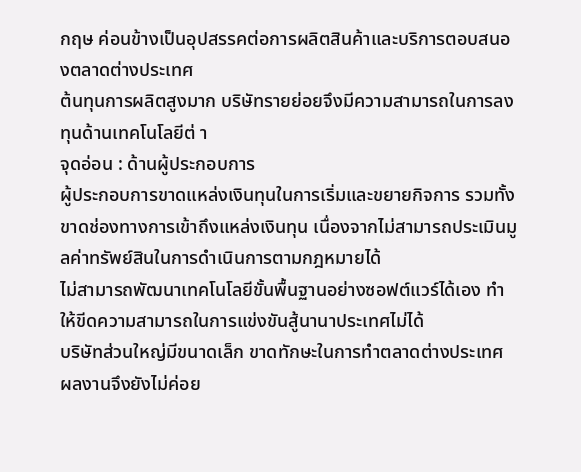กฤษ ค่อนข้างเป็นอุปสรรคต่อการผลิตสินค้าและบริการตอบสนองตลาดต่างประเทศ
ต้นทุนการผลิตสูงมาก บริษัทรายย่อยจึงมีความสามารถในการลงทุนด้านเทคโนโลยีต่ า
จุดอ่อน : ด้านผู้ประกอบการ
ผู้ประกอบการขาดแหล่งเงินทุนในการเริ่มและขยายกิจการ รวมทั้งขาดช่องทางการเข้าถึงแหล่งเงินทุน เนื่องจากไม่สามารถประเมินมูลค่าทรัพย์สินในการดำเนินการตามกฎหมายได้
ไม่สามารถพัฒนาเทคโนโลยีขั้นพื้นฐานอย่างซอฟต์แวร์ได้เอง ทำให้ขีดความสามารถในการแข่งขันสู้นานาประเทศไม่ได้
บริษัทส่วนใหญ่มีขนาดเล็ก ขาดทักษะในการทำตลาดต่างประเทศ ผลงานจึงยังไม่ค่อย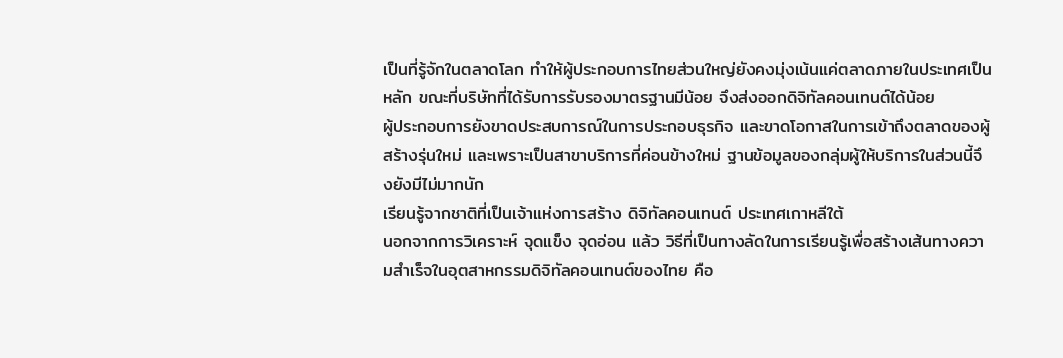เป็นที่รู้จักในตลาดโลก ทำให้ผู้ประกอบการไทยส่วนใหญ่ยังคงมุ่งเน้นแค่ตลาดภายในประเทศเป็นหลัก ขณะที่บริษัทที่ได้รับการรับรองมาตรฐานมีน้อย จึงส่งออกดิจิทัลคอนเทนต์ได้น้อย
ผู้ประกอบการยังขาดประสบการณ์ในการประกอบธุรกิจ และขาดโอกาสในการเข้าถึงตลาดของผู้สร้างรุ่นใหม่ และเพราะเป็นสาขาบริการที่ค่อนข้างใหม่ ฐานข้อมูลของกลุ่มผู้ให้บริการในส่วนนี้จึงยังมีไม่มากนัก
เรียนรู้จากชาติที่เป็นเจ้าแห่งการสร้าง ดิจิทัลคอนเทนต์ ประเทศเกาหลีใต้
นอกจากการวิเคราะห์ จุดแข็ง จุดอ่อน แล้ว วิธีที่เป็นทางลัดในการเรียนรู้เพื่อสร้างเส้นทางความสำเร็จในอุตสาหกรรมดิจิทัลคอนเทนต์ของไทย คือ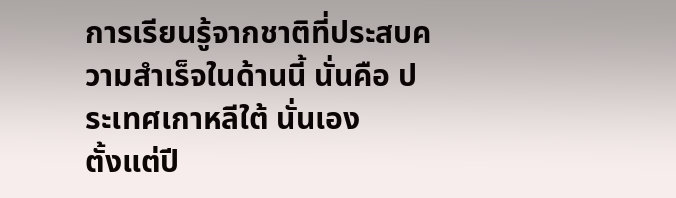การเรียนรู้จากชาติที่ประสบความสำเร็จในด้านนี้ นั่นคือ ประเทศเกาหลีใต้ นั่นเอง
ตั้งแต่ปี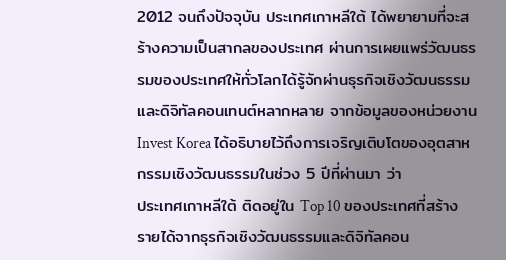2012 จนถึงปัจจุบัน ประเทศเกาหลีใต้ ได้พยายามที่จะสร้างความเป็นสากลของประเทศ ผ่านการเผยแพร่วัฒนธรรมของประเทศให้ทั่วโลกได้รู้จักผ่านธุรกิจเชิงวัฒนธรรมและดิจิทัลคอนเทนต์หลากหลาย จากข้อมูลของหน่วยงาน Invest Korea ได้อธิบายไว้ถึงการเจริญเติบโตของอุตสาหกรรมเชิงวัฒนธรรมในช่วง 5 ปีที่ผ่านมา ว่า
ประเทศเกาหลีใต้ ติดอยู่ใน Top 10 ของประเทศที่สร้างรายได้จากธุรกิจเชิงวัฒนธรรมและดิจิทัลคอน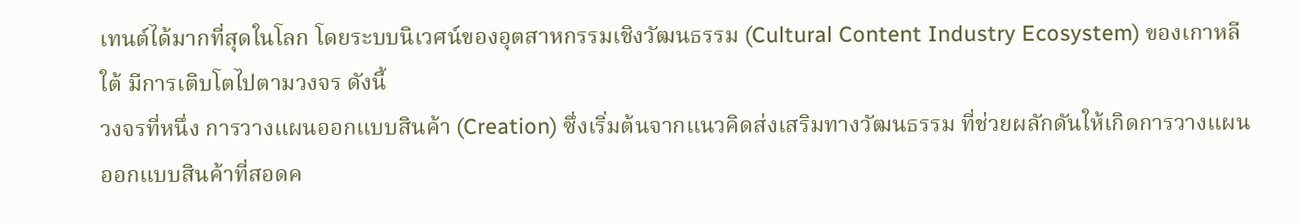เทนต์ได้มากที่สุดในโลก โดยระบบนิเวศน์ของอุตสาหกรรมเชิงวัฒนธรรม (Cultural Content Industry Ecosystem) ของเกาหลีใต้ มีการเติบโตไปตามวงจร ดังนี้
วงจรที่หนึ่ง การวางแผนออกแบบสินค้า (Creation) ซึ่งเริ่มต้นจากแนวคิดส่งเสริมทางวัฒนธรรม ที่ช่วยผลักดันให้เกิดการวางแผนออกแบบสินค้าที่สอดค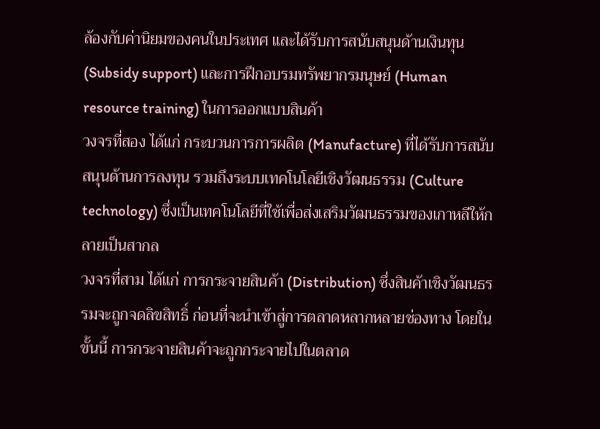ล้องกับค่านิยมของคนในประเทศ และได้รับการสนับสนุนด้านเงินทุน (Subsidy support) และการฝึกอบรมทรัพยากรมนุษย์ (Human resource training) ในการออกแบบสินค้า
วงจรที่สอง ได้แก่ กระบวนการการผลิต (Manufacture) ที่ได้รับการสนับสนุนด้านการลงทุน รวมถึงระบบเทคโนโลยีเชิงวัฒนธรรม (Culture technology) ซึ่งเป็นเทคโนโลยีที่ใช้เพื่อส่งเสริมวัฒนธรรมของเกาหลีให้กลายเป็นสากล
วงจรที่สาม ได้แก่ การกระจายสินค้า (Distribution) ซึ่งสินค้าเชิงวัฒนธรรมจะถูกจดลิขสิทธิ์ ก่อนที่จะนำเข้าสู่การตลาดหลากหลายช่องทาง โดยในขั้นนี้ การกระจายสินค้าจะถูกกระจายไปในตลาด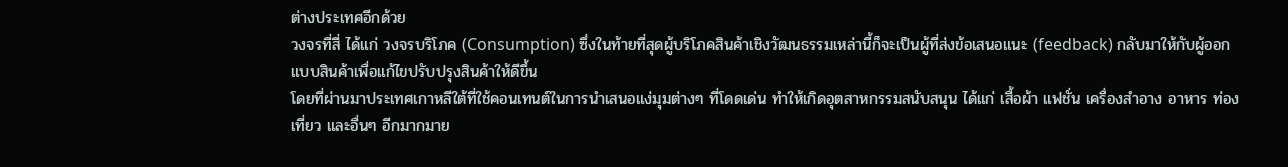ต่างประเทศอีกด้วย
วงจรที่สี่ ได้แก่ วงจรบริโภค (Consumption) ซึ่งในท้ายที่สุดผู้บริโภคสินค้าเชิงวัฒนธรรมเหล่านี้ก็จะเป็นผู้ที่ส่งข้อเสนอแนะ (feedback) กลับมาให้กับผู้ออกแบบสินค้าเพื่อแก้ไขปรับปรุงสินค้าให้ดีขึ้น
โดยที่ผ่านมาประเทศเกาหลีใต้ที่ใช้คอนเทนต์ในการนำเสนอแง่มุมต่างๆ ที่โดดเด่น ทำให้เกิดอุตสาหกรรมสนับสนุน ได้แก่ เสื้อผ้า แฟชั่น เครื่องสำอาง อาหาร ท่องเที่ยว และอื่นๆ อีกมากมาย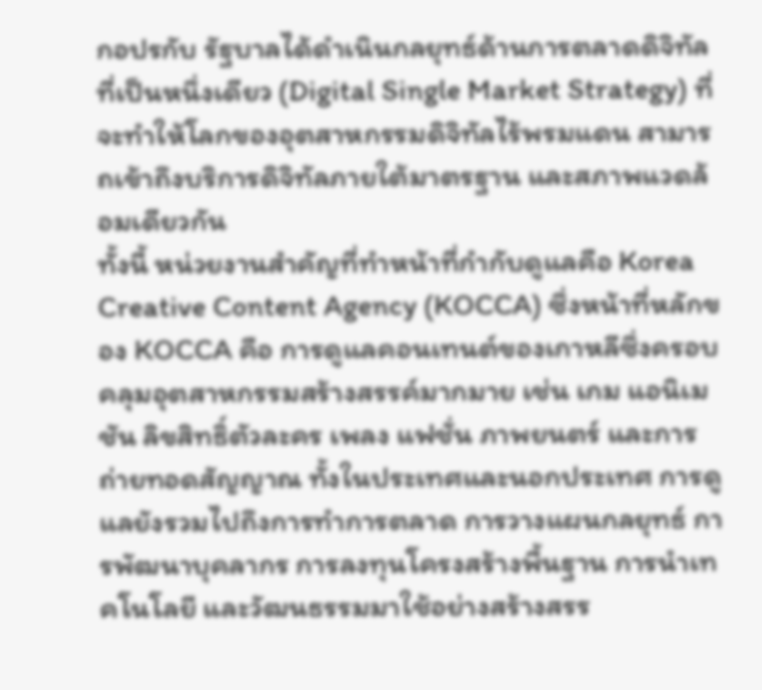กอปรกับ รัฐบาลได้ดำเนินกลยุทธ์ด้านการตลาดดิจิทัลที่เป็นหนึ่งเดียว (Digital Single Market Strategy) ที่จะทำให้โลกของอุตสาหกรรมดิจิทัลไร้พรมแดน สามารถเข้าถึงบริการดิจิทัลภายใต้มาตรฐาน และสภาพแวดล้อมเดียวกัน
ทั้งนี้ หน่วยงานสำคัญที่ทำหน้าที่กำกับดูแลคือ Korea Creative Content Agency (KOCCA) ซึ่งหน้าที่หลักของ KOCCA คือ การดูแลคอนเทนต์ของเกาหลีซึ่งครอบคลุมอุตสาหกรรมสร้างสรรค์มากมาย เช่น เกม แอนิเมชัน ลิขสิทธิ์ตัวละคร เพลง แฟชั่น ภาพยนตร์ และการถ่ายทอดสัญญาณ ทั้งในประเทศและนอกประเทศ การดูแลยังรวมไปถึงการทำการตลาด การวางแผนกลยุทธ์ การพัฒนาบุคลากร การลงทุนโครงสร้างพื้นฐาน การนำเทคโนโลยี และวัฒนธรรมมาใช้อย่างสร้างสรร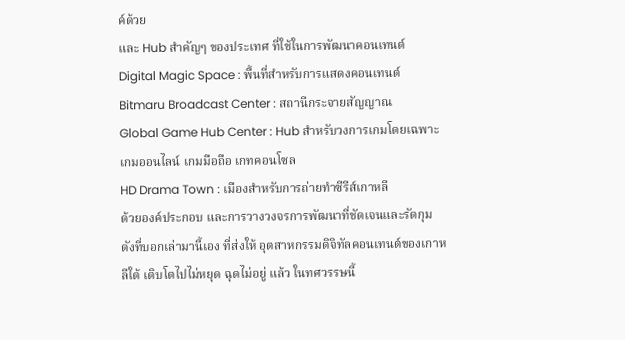ค์ด้วย
และ Hub สำคัญๆ ของประเทศ ที่ใช้ในการพัฒนาคอนเทนต์
Digital Magic Space : พื้นที่สำหรับการแสดงคอนเทนต์
Bitmaru Broadcast Center : สถานีกระจายสัญญาณ
Global Game Hub Center : Hub สำหรับวงการเกมโดยเฉพาะ เกมออนไลน์ เกมมือถือ เกทคอนโซล
HD Drama Town : เมืองสำหรับการถ่ายทำซีรีส์เกาหลี
ด้วยองค์ประกอบ และการวางวงจรการพัฒนาที่ชัดเจนและรัดกุม ดังที่บอกเล่ามานี้เอง ที่ส่งให้ อุตสาหกรรมดิจิทัลคอนเทนต์ของเกาหลีใต้ เติบโตไปไม่หยุด ฉุดไม่อยู่ แล้ว ในทศวรรษนี้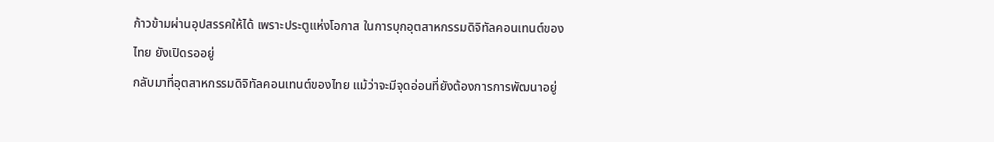ก้าวข้ามผ่านอุปสรรคให้ได้ เพราะประตูแห่งโอกาส ในการบุกอุตสาหกรรมดิจิทัลคอนเทนต์ของไทย ยังเปิดรออยู่
กลับมาที่อุตสาหกรรมดิจิทัลคอนเทนต์ของไทย แม้ว่าจะมีจุดอ่อนที่ยังต้องการการพัฒนาอยู่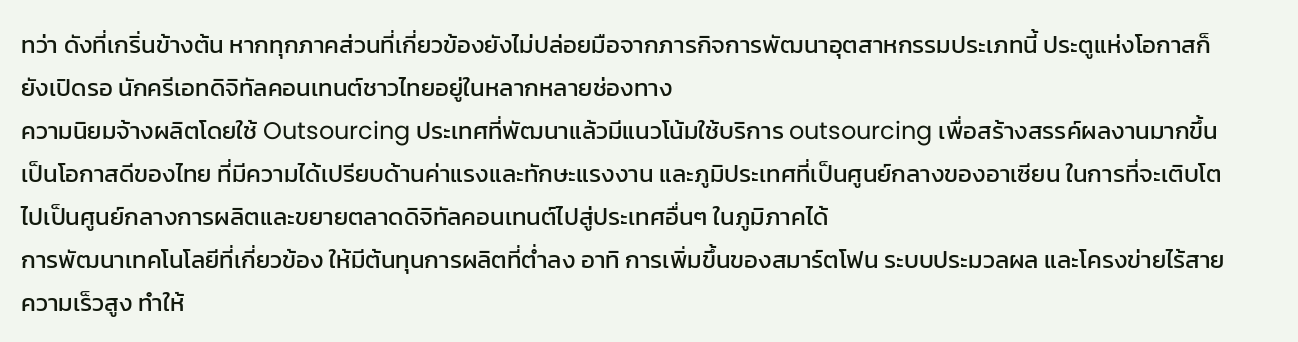ทว่า ดังที่เกริ่นข้างต้น หากทุกภาคส่วนที่เกี่ยวข้องยังไม่ปล่อยมือจากภารกิจการพัฒนาอุตสาหกรรมประเภทนี้ ประตูแห่งโอกาสก็ยังเปิดรอ นักครีเอทดิจิทัลคอนเทนต์ชาวไทยอยู่ในหลากหลายช่องทาง
ความนิยมจ้างผลิตโดยใช้ Outsourcing ประเทศที่พัฒนาแล้วมีแนวโน้มใช้บริการ outsourcing เพื่อสร้างสรรค์ผลงานมากขึ้น เป็นโอกาสดีของไทย ที่มีความได้เปรียบด้านค่าแรงและทักษะแรงงาน และภูมิประเทศที่เป็นศูนย์กลางของอาเซียน ในการที่จะเติบโตไปเป็นศูนย์กลางการผลิตและขยายตลาดดิจิทัลคอนเทนต์ไปสู่ประเทศอื่นๆ ในภูมิภาคได้
การพัฒนาเทคโนโลยีที่เกี่ยวข้อง ให้มีต้นทุนการผลิตที่ต่ำลง อาทิ การเพิ่มขึ้นของสมาร์ตโฟน ระบบประมวลผล และโครงข่ายไร้สายความเร็วสูง ทำให้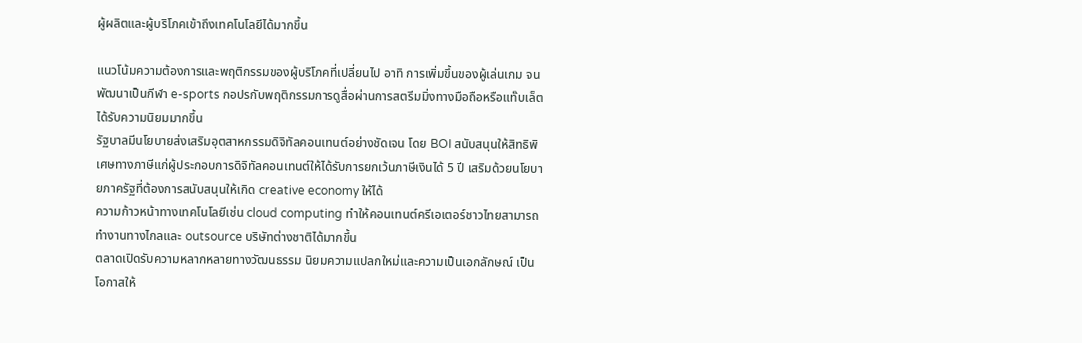ผู้ผลิตและผู้บริโภคเข้าถึงเทคโนโลยีได้มากขึ้น

แนวโน้มความต้องการและพฤติกรรมของผู้บริโภคที่เปลี่ยนไป อาทิ การเพิ่มขึ้นของผู้เล่นเกม จนพัฒนาเป็นกีฬา e-sports กอปรกับพฤติกรรมการดูสื่อผ่านการสตรีมมิ่งทางมือถือหรือแท๊บเล็ตได้รับความนิยมมากขึ้น
รัฐบาลมีนโยบายส่งเสริมอุตสาหกรรมดิจิทัลคอนเทนต์อย่างชัดเจน โดย BOI สนับสนุนให้สิทธิพิเศษทางภาษีแก่ผู้ประกอบการดิจิทัลคอนเทนต์ให้ได้รับการยกเว้นภาษีเงินได้ 5 ปี เสริมด้วยนโยบายภาครัฐที่ต้องการสนับสนุนให้เกิด creative economy ให้ได้
ความก้าวหน้าทางเทคโนโลยีเช่น cloud computing ทำให้คอนเทนต์ครีเอเตอร์ชาวไทยสามารถทำงานทางไกลและ outsource บริษัทต่างชาติได้มากขึ้น
ตลาดเปิดรับความหลากหลายทางวัฒนธรรม นิยมความแปลกใหม่และความเป็นเอกลักษณ์ เป็นโอกาสให้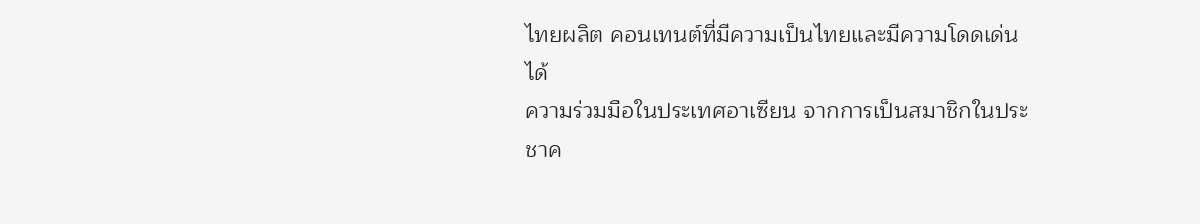ไทยผลิต คอนเทนต์ที่มีความเป็นไทยและมีความโดดเด่นได้
ความร่วมมือในประเทศอาเซียน จากการเป็นสมาชิกในประชาค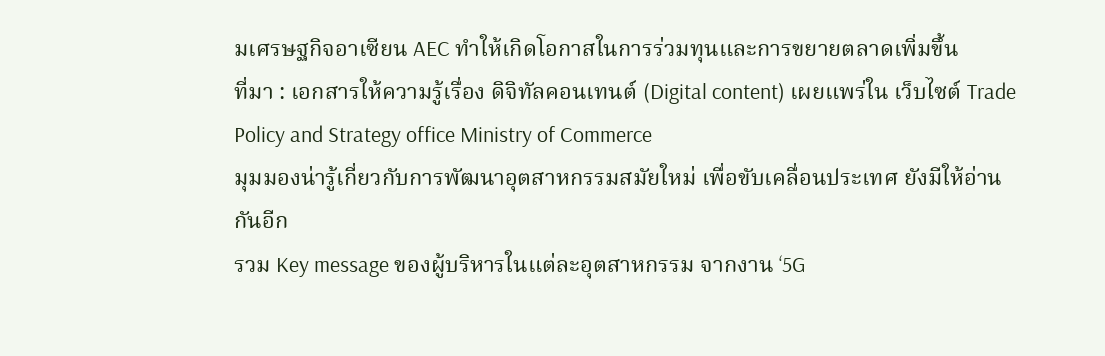มเศรษฐกิจอาเซียน AEC ทำให้เกิดโอกาสในการร่วมทุนและการขยายตลาดเพิ่มขึ้น
ที่มา : เอกสารให้ความรู้เรื่อง ดิจิทัลคอนเทนต์ (Digital content) เผยแพร่ใน เว็บไซต์ Trade Policy and Strategy office Ministry of Commerce
มุมมองน่ารู้เกี่ยวกับการพัฒนาอุตสาหกรรมสมัยใหม่ เพื่อขับเคลื่อนประเทศ ยังมีให้อ่านกันอีก
รวม Key message ของผู้บริหารในแต่ละอุตสาหกรรม จากงาน ‘5G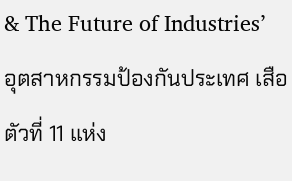& The Future of Industries’
อุตสาหกรรมป้องกันประเทศ เสือตัวที่ 11 แห่ง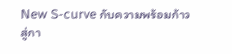New S-curve กับความพร้อมก้าวสู่กา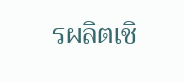รผลิตเชิ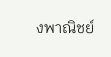งพาณิชย์